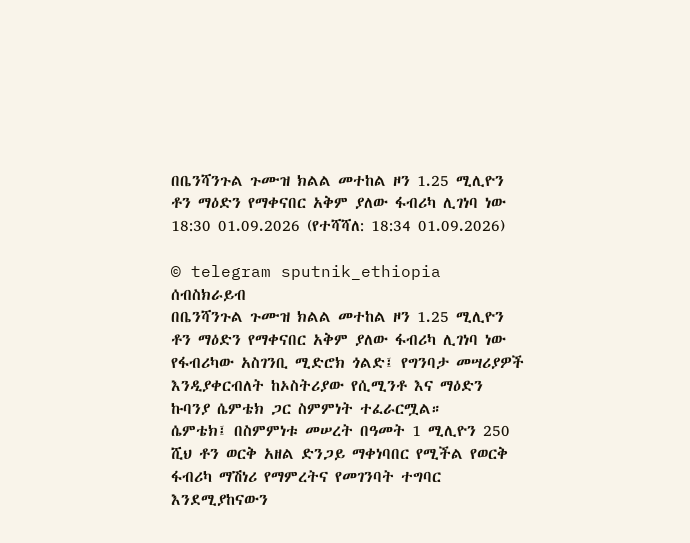በቤንሻንጉል ጉሙዝ ክልል መተከል ዞን 1.25 ሚሊዮን ቶን ማዕድን የማቀናበር አቅም ያለው ፋብሪካ ሊገነባ ነው
18:30 01.09.2026 (የተሻሻለ: 18:34 01.09.2026)

© telegram sputnik_ethiopia
ሰብስክራይብ
በቤንሻንጉል ጉሙዝ ክልል መተከል ዞን 1.25 ሚሊዮን ቶን ማዕድን የማቀናበር አቅም ያለው ፋብሪካ ሊገነባ ነው
የፋብሪካው አስገንቢ ሚድሮክ ጎልድ፤ የግንባታ መሣሪያዎች እንዲያቀርብለት ከኦስትሪያው የሲሚንቶ እና ማዕድን ኩባንያ ሴምቴክ ጋር ስምምነት ተፈራርሟል።
ሴምቴክ፤ በስምምነቱ መሠረት በዓመት 1 ሚሊዮን 250 ሺህ ቶን ወርቅ አዘል ድንጋይ ማቀነባበር የሚችል የወርቅ ፋብሪካ ማሽነሪ የማምረትና የመገንባት ተግባር እንደሚያከናውን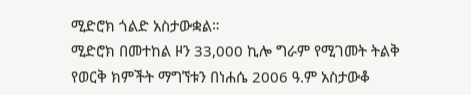ሚድሮክ ጎልድ አስታውቋል።
ሚድሮክ በመተከል ዞን 33,000 ኪሎ ግራም የሚገመት ትልቅ የወርቅ ክምችት ማግኘቱን በነሐሴ 2006 ዓ.ም አስታውቆ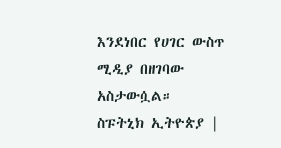እንደነበር የሀገር ውስጥ ሚዲያ በዘገባው አስታውሷል።
ስፑትኒክ ኢትዮጵያ |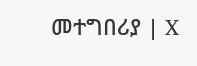መተግበሪያ | X